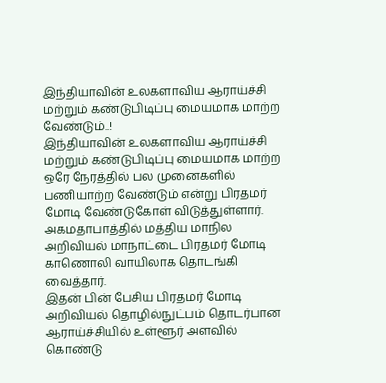இந்தியாவின் உலகளாவிய ஆராய்ச்சி மற்றும் கண்டுபிடிப்பு மையமாக மாற்ற வேண்டும்..!
இந்தியாவின் உலகளாவிய ஆராய்ச்சி மற்றும் கண்டுபிடிப்பு மையமாக மாற்ற ஒரே நேரத்தில் பல முனைகளில் பணியாற்ற வேண்டும் என்று பிரதமர் மோடி வேண்டுகோள் விடுத்துள்ளார். அகமதாபாத்தில் மத்திய மாநில அறிவியல் மாநாட்டை பிரதமர் மோடி காணொலி வாயிலாக தொடங்கி வைத்தார்.
இதன் பின் பேசிய பிரதமர் மோடி அறிவியல் தொழில்நுட்பம் தொடர்பான ஆராய்ச்சியில் உள்ளூர் அளவில் கொண்டு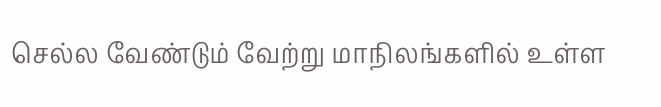செல்ல வேண்டும் வேற்று மாநிலங்களில் உள்ள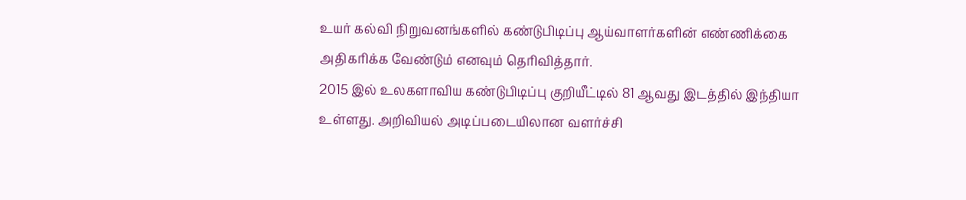உயர் கல்வி நிறுவனங்களில் கண்டுபிடிப்பு ஆய்வாளர்களின் எண்ணிக்கை அதிகரிக்க வேண்டும் எனவும் தெரிவித்தார்.
2015 இல் உலகளாவிய கண்டுபிடிப்பு குறியீட்டில் 81 ஆவது இடத்தில் இந்தியா உள்ளது. அறிவியல் அடிப்படையிலான வளர்ச்சி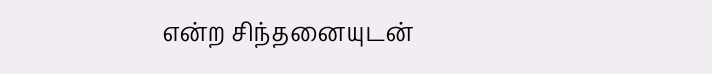என்ற சிந்தனையுடன்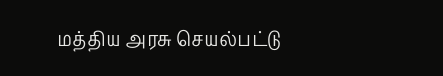மத்திய அரசு செயல்பட்டு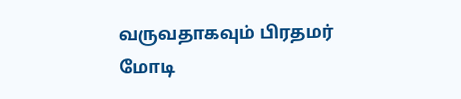வருவதாகவும் பிரதமர் மோடி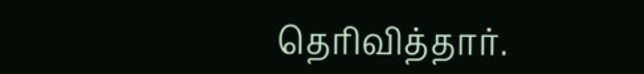தெரிவித்தார்.